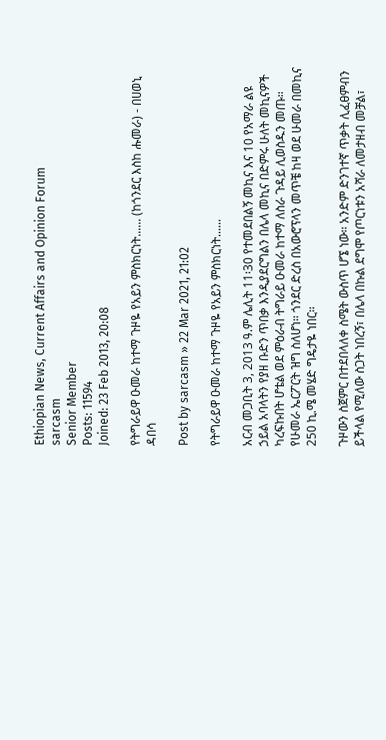Ethiopian News, Current Affairs and Opinion Forum
sarcasm
Senior Member
Posts: 11594
Joined: 23 Feb 2013, 20:08

የትግራይዋ ዑመራ ከተማ ጉዞዬ የአይን ምስክርነት...... (ከጎንደር እስከ ሑመራ) - በሀወኒ ዳበሳ

Post by sarcasm » 22 Mar 2021, 21:02

የትግራይዋ ዑመራ ከተማ ጉዞዬ የአይን ምስክርነት......

አርብ መጋቢት 3, 2013 ዓ.ም ሌሊት 11፡30 የተመደበልኝ መኪና እና 10 የአማራ ልዩ ኃይል አባላትን የያዘ ቡድን ጥበቃ እንዲያደርግልን በሌላ መኪና በድምሩ ሁለት መኪናዎች ካረፍኩበት ሆቴል ወደ ምዕራብ ትግራይ ዑመራ ከተማ ለስራ ጉዳይ ሊወስዱን መጡ። የሁመራ ኤርፖርት ዝግ ስለሆነ። ጎንደር ድረስ በአውሮፕላን መጥቼ ከዛ ወደ ሁመራ በመኪና 250 ኪ.ሜ መሄድ ግዴታዬ ነበር።

ጉዞውን ስጀምር በተደበላለቀ ስሜት ውስጥ ሆኜ ነው። አንድም ድንገተኛ ጥቃት ሊፈፀምብን ይችላል የሚለው ስጋት ነበረኝ፣ በሌላ በኩል ደግሞ የጦርነቱን አሻራ ለመታዘብ መቻል፣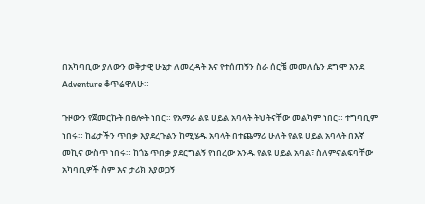በአካባቢው ያለውን ወቅታዊ ሁኔታ ለመረዳት እና የተሰጠኝን ስራ ሰርቼ መመለሴን ደግሞ እንደ Adventure ቆጥሬዋለሁ።

ጉዞውን የጀመርኩት በፀሎት ነበር። የአማራ ልዩ ሀይል አባላት ትህትናቸው መልካም ነበር። ተግባቢም ነበሩ። ከፊታችን ጥበቃ እያደረጉልን ከሚሄዱ አባላት በተጨማሪ ሁለት የልዩ ሀይል አባላት በእኛ መኪና ውስጥ ነበሩ። ከጎኔ ጥበቃ ያደርግልኝ የነበረው አንዱ የልዩ ሀይል አባል፣ ስለምናልፍባቸው አካባቢዎች ስም እና ታሪክ እያወጋኝ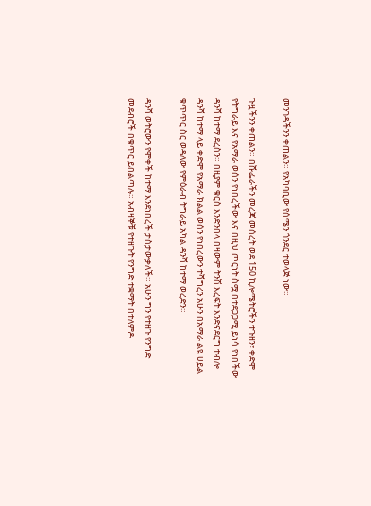መንገዳችንን ቀጠልን። የአካባቢው የሰሜን ጎንደር ተወላጅ ነው።

ጉዟችንን ቀጠልን። በሹፌራችን መረጃ መሰረት ወደ 150 ኪሎሜትሮችን ተጉዘን፣ ቀድሞ የትግራይ እና የአማራ ወሰን የነበረችው እና በዚህ ጦርነት ስሟ በተደጋጋሚ ይነሳ የነበችው ዳንሻ ከተማ ደረስን። በዚያም ቁርስ እንድንበላ በዛውም ትንሽ እረፍት እንድናደርግ ተብሎ ዳንሻ ከተማ ላይ ቀድሞ የአማራ ክልል ወሰን የነበረውን ተሻግረን አሁን በአማራ ልዩ ሀይል ቁጥጥር ስር ወዳለው የምዕራብ ትግራይ አካል ዳንሻ ከተማ ወረድን።

ዳንሻ ወትሮውን የሞቀች ከተማ እንደነበረች ታስታውቃለች። አሁን ግን የተዘጉ የንግድ መደብሮች በቁጥር ይበልጣሉ። አብዛኞቹ የተዘጉት የንግድ ተቋማት በተለምዶ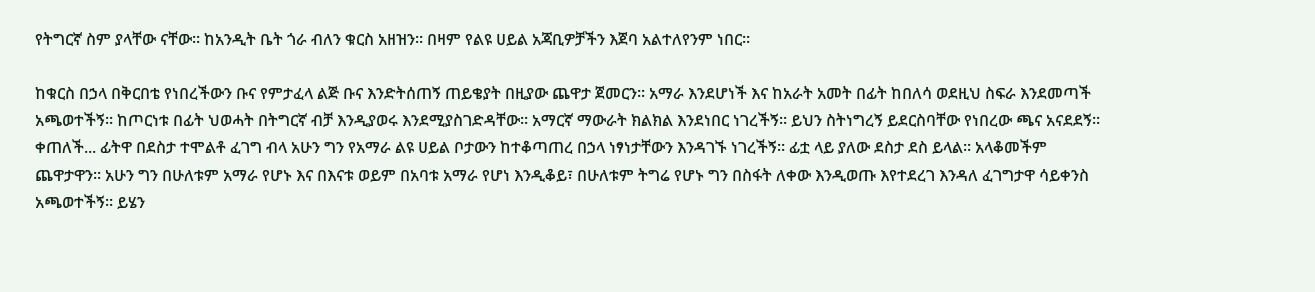የትግርኛ ስም ያላቸው ናቸው። ከአንዲት ቤት ጎራ ብለን ቁርስ አዘዝን። በዛም የልዩ ሀይል አጃቢዎቻችን እጀባ አልተለየንም ነበር።

ከቁርስ በኃላ በቅርበቴ የነበረችውን ቡና የምታፈላ ልጅ ቡና እንድትሰጠኝ ጠይቄያት በዚያው ጨዋታ ጀመርን። አማራ እንደሆነች እና ከአራት አመት በፊት ከበለሳ ወደዚህ ስፍራ እንደመጣች አጫወተችኝ። ከጦርነቱ በፊት ህወሓት በትግርኛ ብቻ እንዲያወሩ እንደሚያስገድዳቸው። አማርኛ ማውራት ክልክል እንደነበር ነገረችኝ። ይህን ስትነግረኝ ይደርስባቸው የነበረው ጫና አናደደኝ። ቀጠለች... ፊትዋ በደስታ ተሞልቶ ፈገግ ብላ አሁን ግን የአማራ ልዩ ሀይል ቦታውን ከተቆጣጠረ በኃላ ነፃነታቸውን እንዳገኙ ነገረችኝ። ፊቷ ላይ ያለው ደስታ ደስ ይላል። አላቆመችም ጨዋታዋን። አሁን ግን በሁለቱም አማራ የሆኑ እና በእናቱ ወይም በአባቱ አማራ የሆነ እንዲቆይ፣ በሁለቱም ትግሬ የሆኑ ግን በስፋት ለቀው እንዲወጡ እየተደረገ እንዳለ ፈገግታዋ ሳይቀንስ አጫወተችኝ። ይሄን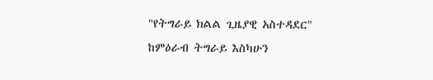"የትግራይ ክልል ጊዜያዊ አስተዳደር" ከምዕራብ ትግራይ እስካሁን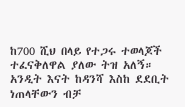ከ700 ሺህ በላይ የተጋሩ ተወላጆች ተፈናቅለዋል ያለው ትዝ አለኝ። አንዲት እናት ከዳንሻ እስከ ደደቢት ነጠላቸውን ብቻ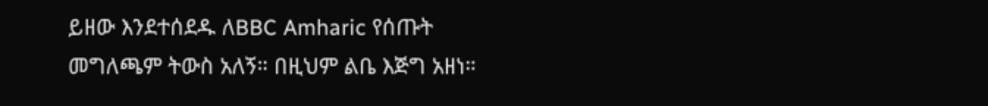ይዘው እንደተሰደዱ ለBBC Amharic የሰጡት መግለጫም ትውስ አለኝ። በዚህም ልቤ እጅግ አዘነ።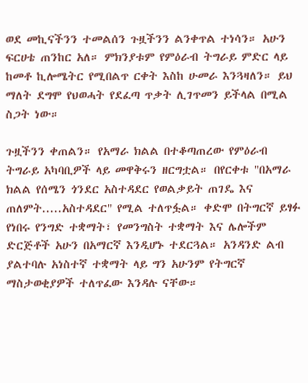ወደ መኪናችንን ተመልሰን ጉዟችንን ልንቀጥል ተነሳን። አሁን ፍርሀቴ ጠንከር አለ። ምክንያቱም የምዕራብ ትግራይ ምድር ላይ ከመቶ ኪሎሜትር የሚበልጥ ርቀት እስከ ሁመራ እንጓዛለን። ይህ ማለት ደግሞ የህወሓት የደፈጣ ጥቃት ሊገጥመን ይችላል በሚል ስጋት ነው።

ጉዟችንን ቀጠልን። የአማራ ክልል በተቆጣጠረው የምዕራብ ትግራይ አካባቢዎች ላይ መዋቅሩን ዘርግቷል። በየርቀቱ "በአማራ ክልል የሰሜን ጎንደር አስተዳደር የወልቃይት ጠገዴ እና ጠለምት.....አስተዳደር" የሚል ተለጥፏል። ቀድሞ በትግርኛ ይፃፉ የነበሩ የንግድ ተቋማት፣ የመንግስት ተቋማት እና ሌሎችም ድርጅቶች አሁን በአማርኛ እንዲሆኑ ተደርጓል። አንዳንድ ልብ ያልተባሉ አነስተኛ ተቋማት ላይ ግን አሁንም የትግርኛ ማስታወቂያዎች ተለጥፈው እንዳሉ ናቸው።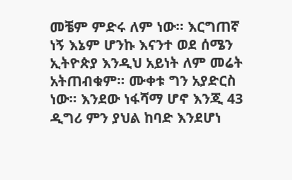መቼም ምድሩ ለም ነው። እርግጠኛ ነኝ እኔም ሆንኩ እናንተ ወደ ሰሜን ኢትዮጵያ እንዲህ አይነት ለም መሬት አትጠብቁም። ሙቀቱ ግን አያድርስ ነው። እንደው ነፋሻማ ሆኖ እንጂ 43 ዲግሪ ምን ያህል ከባድ እንደሆነ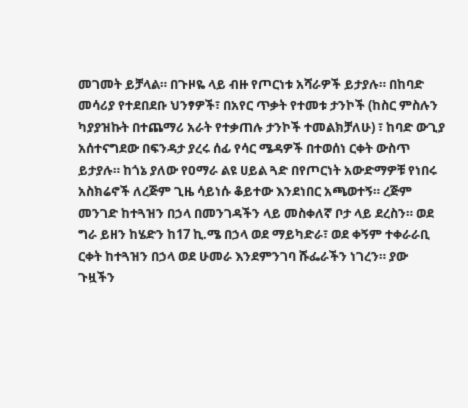መገመት ይቻላል። በጉዞዬ ላይ ብዙ የጦርነቱ አሻራዎች ይታያሉ። በከባድ መሳሪያ የተደበደቡ ህንፃዎች፣ በአየር ጥቃት የተመቱ ታንኮች (ከስር ምስሉን ካያያዝኩት በተጨማሪ አራት የተቃጠሉ ታንኮች ተመልክቻለሁ) ፣ ከባድ ውጊያ አሰተናግደው በፍንዳታ ያረሩ ሰፊ የሳር ሜዳዎች በተወሰነ ርቀት ውስጥ ይታያሉ። ከጎኔ ያለው የዐማራ ልዩ ሀይል ጓድ በየጦርነት አውድማዎቹ የነበሩ አስክሬኖች ለረጅም ጊዜ ሳይነሱ ቆይተው እንደነበር አጫወተኝ። ረጅም መንገድ ከተጓዝን በኃላ በመንገዳችን ላይ መስቀለኛ ቦታ ላይ ደረስን። ወደ ግራ ይዘን ከሄድን ከ17 ኪ.ሜ በኃላ ወደ ማይካድራ፣ ወደ ቀኝም ተቀራራቢ ርቀት ከተጓዝን በኃላ ወደ ሁመራ እንደምንገባ ሹፌራችን ነገረን። ያው ጉዟችን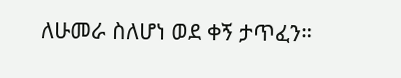ለሁመራ ስለሆነ ወደ ቀኝ ታጥፈን።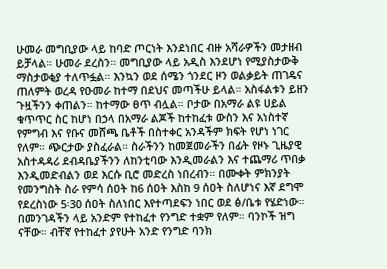ሁመራ መግቢያው ላይ ከባድ ጦርነት እንደነበር ብዙ አሻራዎችን መታዘብ ይቻላል። ሁመራ ደረስን። መግቢያው ላይ አዲስ እንደሆነ የሚያስታውቅ ማስታወቂያ ተለጥፏል። እንኳን ወደ ሰሜን ጎንደር ዞን ወልቃይት ጠገዴና ጠለምት ወረዳ የዑመራ ከተማ በደህና መጣችሁ ይላል። አስፋልቱን ይዘን ጉዟችንን ቀጠልን። ከተማው ፀጥ ብሏል። ቦታው በአማራ ልዩ ሀይል ቁጥጥር ስር ከሆነ በኃላ በአማራ ልጆች ከተከፈቱ ውስን እና አነስተኛ የምግብ እና የቡና መሸጫ ቤቶች በስተቀር አንዳችም ክፍት የሆነ ነገር የለም። ጭርታው ያስፈራል። ስራችንን ከመጀመራችን በፊት የዞኑ ጊዜያዊ አስተዳዳሪ ደብዳቤያችንን ለከንቲባው እንዲመራልን እና ተጨማሪ ጥበቃ እንዲመድብልን ወደ እርሱ ቢሮ መድረስ ነበረብን። በሙቀት ምክንያት የመንግስት ስራ የምሳ ሰዐት ከ6 ሰዐት እስከ 9 ሰዐት ስለሆነና እኛ ደግሞ የደረስነው 5፡30 ሰዐት ስለነበር እየተጣደፍን ነበር ወደ ፅ/ቤቱ የሄድነው። በመንገዳችን ላይ አንድም የተከፈተ የንግድ ተቋም የለም። ባንኮች ዝግ ናቸው። ብቸኛ የተከፈተ ያየሁት አንድ የንግድ ባንክ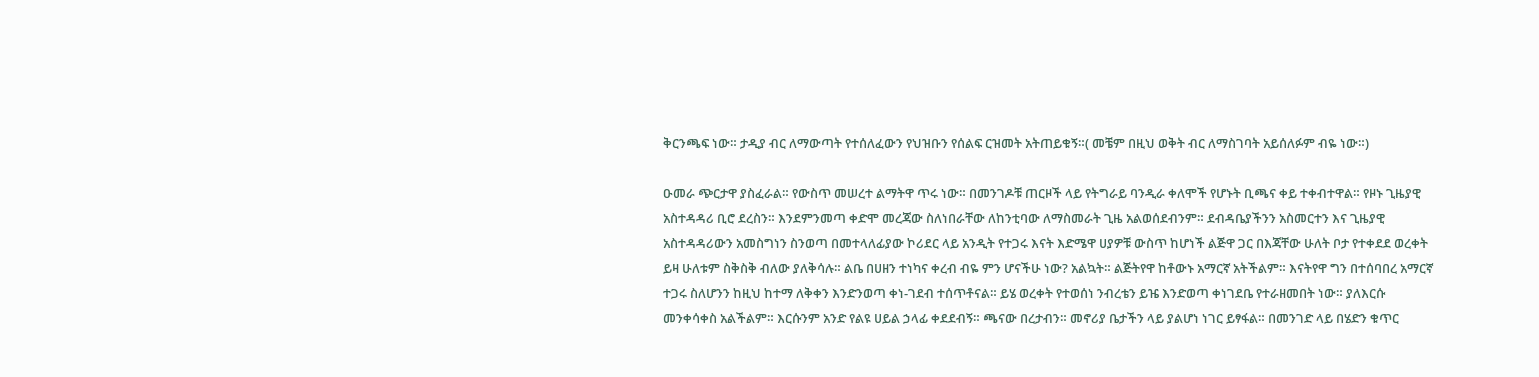ቅርንጫፍ ነው። ታዲያ ብር ለማውጣት የተሰለፈውን የህዝቡን የሰልፍ ርዝመት አትጠይቁኝ።( መቼም በዚህ ወቅት ብር ለማስገባት አይሰለፉም ብዬ ነው።)

ዑመራ ጭርታዋ ያስፈራል። የውስጥ መሠረተ ልማትዋ ጥሩ ነው። በመንገዶቹ ጠርዞች ላይ የትግራይ ባንዲራ ቀለሞች የሆኑት ቢጫና ቀይ ተቀብተዋል። የዞኑ ጊዜያዊ አስተዳዳሪ ቢሮ ደረስን። እንደምንመጣ ቀድሞ መረጃው ስለነበራቸው ለከንቲባው ለማስመራት ጊዜ አልወሰደብንም። ደብዳቤያችንን አስመርተን እና ጊዜያዊ አስተዳዳሪውን አመስግነን ስንወጣ በመተላለፊያው ኮሪደር ላይ አንዲት የተጋሩ እናት እድሜዋ ሀያዎቹ ውስጥ ከሆነች ልጅዋ ጋር በእጃቸው ሁለት ቦታ የተቀደደ ወረቀት ይዛ ሁለቱም ስቅስቅ ብለው ያለቅሳሉ። ልቤ በሀዘን ተነካና ቀረብ ብዬ ምን ሆናችሁ ነው? አልኳት። ልጅትየዋ ከቶውኑ አማርኛ አትችልም። እናትየዋ ግን በተሰባበረ አማርኛ ተጋሩ ስለሆንን ከዚህ ከተማ ለቅቀን እንድንወጣ ቀነ-ገደብ ተሰጥቶናል። ይሄ ወረቀት የተወሰነ ንብረቴን ይዤ እንድወጣ ቀነገደቤ የተራዘመበት ነው። ያለእርሱ መንቀሳቀስ አልችልም። እርሱንም አንድ የልዩ ሀይል ኃላፊ ቀደደብኝ። ጫናው በረታብን። መኖሪያ ቤታችን ላይ ያልሆነ ነገር ይፃፋል። በመንገድ ላይ በሄድን ቁጥር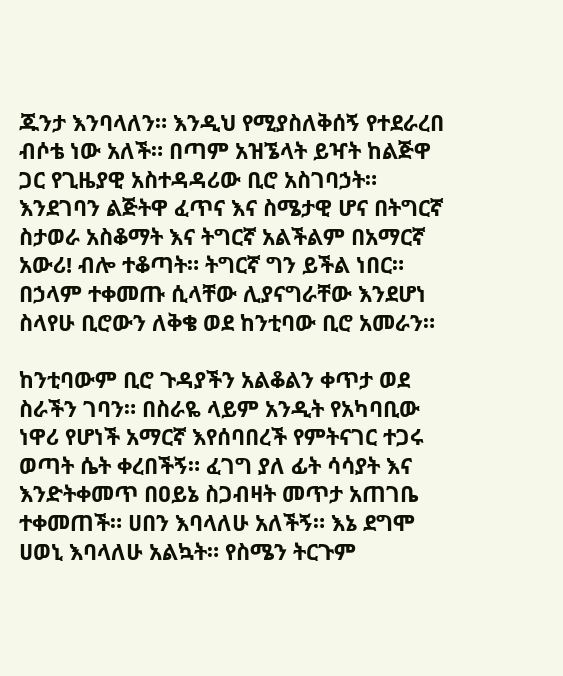ጁንታ እንባላለን። እንዲህ የሚያስለቅሰኝ የተደራረበ ብሶቴ ነው አለች። በጣም አዝኜላት ይዣት ከልጅዋ ጋር የጊዜያዊ አስተዳዳሪው ቢሮ አስገባኃት። እንደገባን ልጅትዋ ፈጥና እና ስሜታዊ ሆና በትግርኛ ስታወራ አስቆማት እና ትግርኛ አልችልም በአማርኛ አውሪ! ብሎ ተቆጣት። ትግርኛ ግን ይችል ነበር። በኃላም ተቀመጡ ሲላቸው ሊያናግራቸው እንደሆነ ስላየሁ ቢሮውን ለቅቄ ወደ ከንቲባው ቢሮ አመራን።

ከንቲባውም ቢሮ ጉዳያችን አልቆልን ቀጥታ ወደ ስራችን ገባን። በስራዬ ላይም አንዲት የአካባቢው ነዋሪ የሆነች አማርኛ እየሰባበረች የምትናገር ተጋሩ ወጣት ሴት ቀረበችኝ። ፈገግ ያለ ፊት ሳሳያት እና እንድትቀመጥ በዐይኔ ስጋብዛት መጥታ አጠገቤ ተቀመጠች። ሀበን እባላለሁ አለችኝ። እኔ ደግሞ ሀወኒ እባላለሁ አልኳት። የስሜን ትርጉም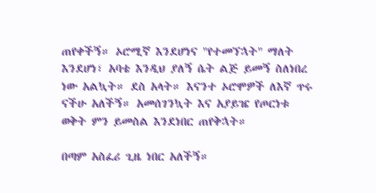ጠየቀችኝ። ኦሮሚኛ እንደሆነና "የተመኘኋት" ማለት እንደሆነ፣ አባቴ እንዲህ ያለኝ ሴት ልጅ ይመኝ ስለነበረ ነው አልኳት። ደስ አላት። እናንተ ኦሮሞዎች ለእኛ ጥሩ ናችሁ አለችኝ። አመሰገንኳት እና አያይዤ የጦርነቱ ወቅት ምን ይመስል እንደነበር ጠየቅኋት።

በጣም አስፈሪ ጊዜ ነበር አለችኝ።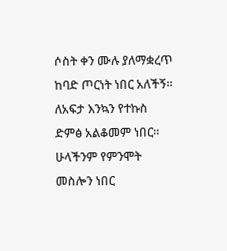ሶስት ቀን ሙሉ ያለማቋረጥ ከባድ ጦርነት ነበር አለችኝ። ለአፍታ እንኳን የተኩስ ድምፅ አልቆመም ነበር። ሁላችንም የምንሞት መስሎን ነበር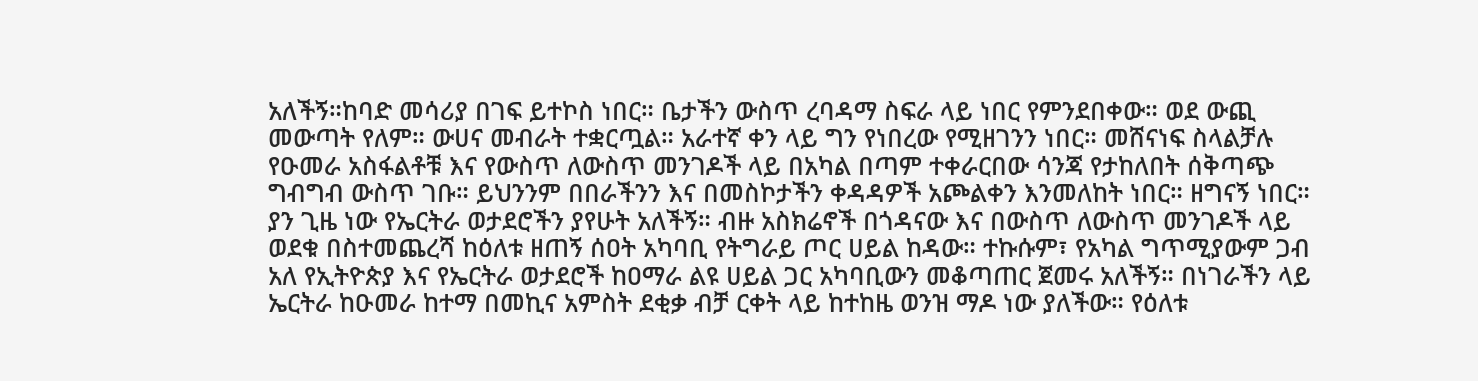አለችኝ።ከባድ መሳሪያ በገፍ ይተኮስ ነበር። ቤታችን ውስጥ ረባዳማ ስፍራ ላይ ነበር የምንደበቀው። ወደ ውጪ መውጣት የለም። ውሀና መብራት ተቋርጧል። አራተኛ ቀን ላይ ግን የነበረው የሚዘገንን ነበር። መሸናነፍ ስላልቻሉ የዑመራ አስፋልቶቹ እና የውስጥ ለውስጥ መንገዶች ላይ በአካል በጣም ተቀራርበው ሳንጃ የታከለበት ሰቅጣጭ ግብግብ ውስጥ ገቡ። ይህንንም በበራችንን እና በመስኮታችን ቀዳዳዎች አጮልቀን እንመለከት ነበር። ዘግናኝ ነበር። ያን ጊዜ ነው የኤርትራ ወታደሮችን ያየሁት አለችኝ። ብዙ አስክሬኖች በጎዳናው እና በውስጥ ለውስጥ መንገዶች ላይ ወደቁ በስተመጨረሻ ከዕለቱ ዘጠኝ ሰዐት አካባቢ የትግራይ ጦር ሀይል ከዳው። ተኩሱም፣ የአካል ግጥሚያውም ጋብ አለ የኢትዮጵያ እና የኤርትራ ወታደሮች ከዐማራ ልዩ ሀይል ጋር አካባቢውን መቆጣጠር ጀመሩ አለችኝ። በነገራችን ላይ ኤርትራ ከዑመራ ከተማ በመኪና አምስት ደቂቃ ብቻ ርቀት ላይ ከተከዜ ወንዝ ማዶ ነው ያለችው። የዕለቱ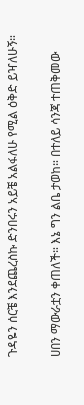ጉዳዬን ሰርቼ እንደጨረስኩ ድንበሩን አይቼ አልፋለሁ የሚል ዕቅድ ይዣለሁኝ።

ሀበን ማውራቷን ቀጠለች። እኔ ግን ልቤ ታወከ። በተለይ ሳንጃ ተጠቅመው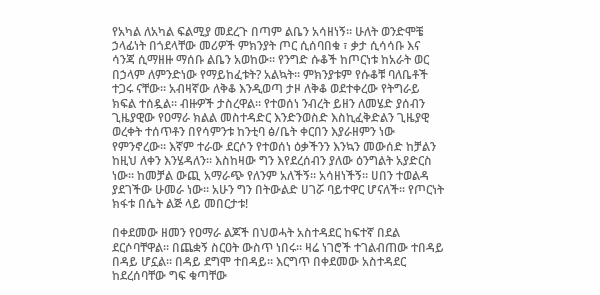የአካል ለአካል ፍልሚያ መደረጉ በጣም ልቤን አሳዘነኝ። ሁለት ወንድሞቼ ኃላፊነት በጎደላቸው መሪዎች ምክንያት ጦር ሲሰባበቁ ፣ ቃታ ሲሳሳቡ እና ሳንጃ ሲማዘዙ ማሰቡ ልቤን አወከው። የንግድ ሱቆች ከጦርነቱ ከአራት ወር በኃላም ለምንድነው የማይከፈቱት? አልኳት። ምክንያቱም የሱቆቹ ባለቤቶች ተጋሩ ናቸው። አብዛኛው ለቅቆ እንዲወጣ ታዞ ለቅቆ ወደተቀረው የትግራይ ክፍል ተሰዷል። ብዙዎች ታስረዋል። የተወሰነ ንብረት ይዘን ለመሄድ ያሰብን ጊዜያዊው የዐማራ ክልል መስተዳድር እንድንወስድ እስኪፈቅድልን ጊዜያዊ ወረቀት ተሰጥቶን በየሳምንቱ ከንቲባ ፅ/ቤት ቀርበን እያራዘምን ነው የምንኖረው። እኛም ተራው ደርሶን የተወሰነ ዕቃችንን እንኳን መውሰድ ከቻልን ከዚህ ለቀን እንሄዳለን። እስከዛው ግን እየደረሰብን ያለው ዕንግልት አያድርስ ነው። ከመቻል ውጪ አማራጭ የለንም አለችኝ። አሳዘነችኝ። ሀበን ተወልዳ ያደገችው ሁመራ ነው። አሁን ግን በትውልድ ሀገሯ ባይተዋር ሆናለች። የጦርነት ክፋቱ በሴት ልጅ ላይ መበርታቱ!

በቀደመው ዘመን የዐማራ ልጆች በህወሓት አስተዳደር ከፍተኛ በደል ደርሶባቸዋል። በጨቋኝ ስርዐት ውስጥ ነበሩ። ዛሬ ነገሮች ተገልብጠው ተበዳይ በዳይ ሆኗል። በዳይ ደግሞ ተበዳይ። እርግጥ በቀደመው አስተዳደር ከደረሰባቸው ግፍ ቁጣቸው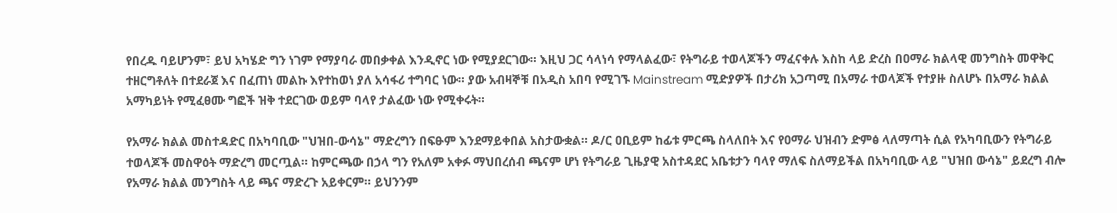የበረዱ ባይሆንም፣ ይህ አካሄድ ግን ነገም የማያባራ መበቃቀል እንዲኖር ነው የሚያደርገው። እዚህ ጋር ሳላነሳ የማላልፈው፣ የትግራይ ተወላጆችን ማፈናቀሉ እስከ ላይ ድረስ በዐማራ ክልላዊ መንግስት መዋቅር ተዘርግቶለት በተደራጀ እና በፈጠነ መልኩ እየተከወነ ያለ አሳፋሪ ተግባር ነው። ያው አብዛኞቹ በአዲስ አበባ የሚገኙ Mainstream ሚድያዎች በታሪክ አጋጣሚ በአማራ ተወላጆች የተያዙ ስለሆኑ በአማራ ክልል አማካይነት የሚፈፀሙ ግፎች ዝቅ ተደርገው ወይም ባላየ ታልፈው ነው የሚቀሩት።

የአማራ ክልል መስተዳድር በአካባቢው "ህዝበ-ውሳኔ" ማድረግን በፍፁም እንደማይቀበል አስታውቋል። ዶ/ር ዐቢይም ከፊቱ ምርጫ ስላለበት እና የዐማራ ህዝብን ድምፅ ላለማጣት ሲል የአካባቢውን የትግራይ ተወላጆች መስዋዕት ማድረግ መርጧል። ከምርጫው በኃላ ግን የአለም አቀፉ ማህበረሰብ ጫናም ሆነ የትግራይ ጊዜያዊ አስተዳደር አቤቱታን ባላየ ማለፍ ስለማይችል በአካባቢው ላይ "ህዝበ ውሳኔ" ይደረግ ብሎ የአማራ ክልል መንግስት ላይ ጫና ማድረጉ አይቀርም። ይህንንም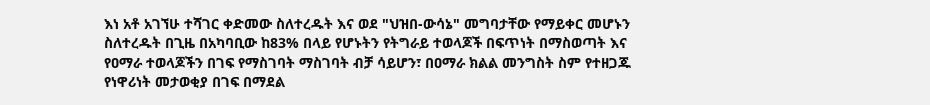እነ አቶ አገኘሁ ተሻገር ቀድመው ስለተረዱት እና ወደ "ህዝበ-ውሳኔ" መግባታቸው የማይቀር መሆኑን ስለተረዱት በጊዜ በአካባቢው ከ83% በላይ የሆኑትን የትግራይ ተወላጆች በፍጥነት በማስወጣት እና የዐማራ ተወላጆችን በገፍ የማስገባት ማስገባት ብቻ ሳይሆን፣ በዐማራ ክልል መንግስት ስም የተዘጋጁ የነዋሪነት መታወቂያ በገፍ በማደል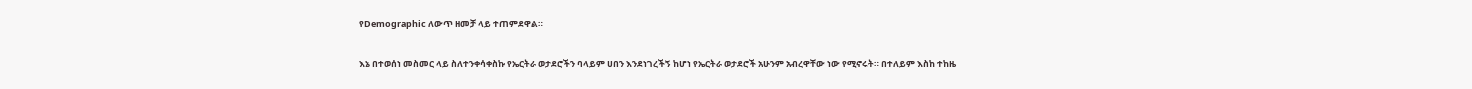የDemographic ለውጥ ዘመቻ ላይ ተጠምደዋል።

እኔ በተወሰነ መስመር ላይ ስለተንቀሳቀስኩ የኤርትራ ወታደሮችን ባላይም ሀበን እንደነገረችኝ ከሆነ የኤርትራ ወታደሮች አሁንም አብረዋቸው ነው የሚኖሩት። በተለይም እስከ ተከዜ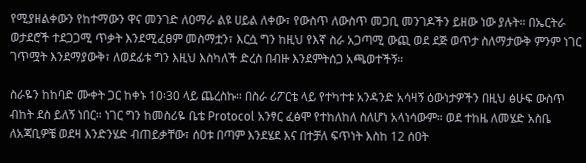የሚያዘልቀውን የከተማውን ዋና መንገድ ለዐማራ ልዩ ሀይል ለቀው፣ የውስጥ ለውስጥ መጋቢ መንገዶችን ይዘው ነው ያሉት። በኤርትራ ወታደሮች ተደጋጋሚ ጥቃት እንደሚፈፀም መስማቷን፣ እርሷ ግን ከዚህ የእኛ ስራ አጋጣሚ ውጪ ወደ ደጅ ወጥታ ስለማታውቅ ምንም ነገር ገጥሟት እንደማያውቅ፣ ለወደፊቱ ግን እዚህ እስካለች ድረስ በብዙ እንደምትሰጋ አጫወተችኝ።

ስራዬን ከከባድ ሙቀት ጋር ከቀኑ 10፡30 ላይ ጨረስኩ። በስራ ሪፖርቴ ላይ የተካተቱ አንዳንድ አሳዛኝ ዕውነታዎችን በዚህ ፅሁፍ ውስጥ ብከት ደስ ይለኝ ነበር። ነገር ግን ከመስሪዬ ቤቴ Protocol አንፃር ፈፅሞ የተከለከለ ስለሆነ አላነሳውም። ወደ ተከዜ ለመሄድ አስቤ ለአጃቢዎቼ ወደዛ እንድንሄድ ብጠይቃቸው፣ ሰዐቱ በጣም እንደሄደ እና በተቻለ ፍጥነት እስከ 12 ሰዐት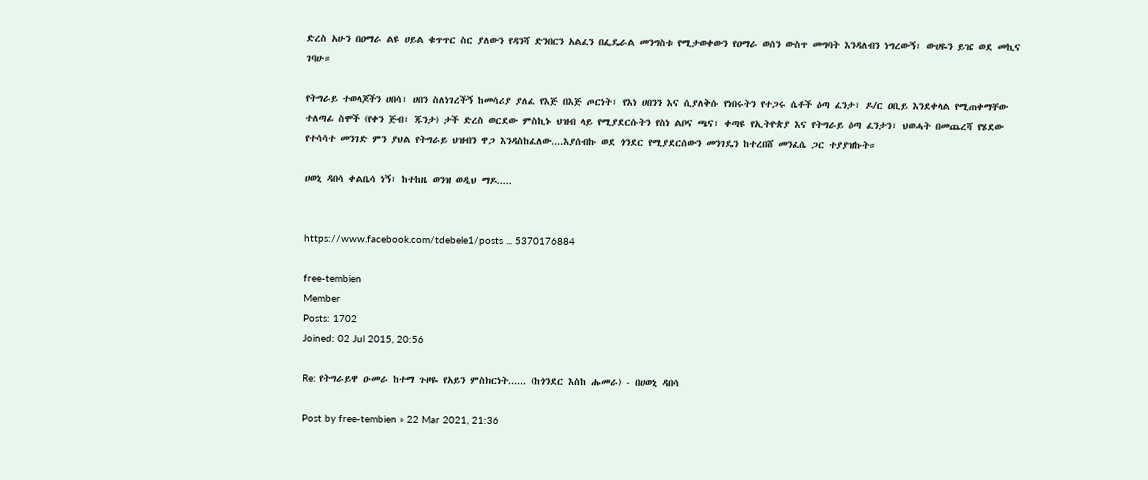ድረስ አሁን በዐማራ ልዩ ሀይል ቁጥጥር ስር ያለውን የዳንሻ ድንበርን አልፈን በፌዴራል መንግስቱ የሚታወቀውን የዐማራ ወሰን ውስጥ መግባት እንዳለብን ነግረውኝ፣ ውሀዬን ይዤ ወደ መኪና ገባሁ።

የትግራይ ተወላጆችን ሀበሳ፣ ሀበን ስለነገረችኝ ከመሳሪያ ያለፈ የእጅ በእጅ ጦርነት፣ የእነ ሀበንን እና ሲያለቅሱ የነበሩትን የተጋሩ ሴቶች ዕጣ ፈንታ፣ ዶ/ር ዐቢይ እንደቀላል የሚጠቀማቸው ተለጣፊ ስሞች (የቀን ጅብ፣ ጁንታ) ታች ድረስ ወርደው ምስኪኑ ህዝብ ላይ የሚያደርሱትን የስነ ልቦና ጫና፣ ቀጣዩ የኢትዮጵያ እና የትግራይ ዕጣ ፈንታን፣ ህወሓት በመጨረሻ የሄደው የተሳሳተ መንገድ ምን ያህል የትግራይ ህዝብን ዋጋ እንዳስከፈለው....እያሰብኩ ወደ ጎንደር የሚያደርሰውን መንገዴን ከተረበሸ መንፈሴ ጋር ተያያዝኩት።

ሀወኒ ዳበሳ ቀልቤሳ ነኝ፣ ከተከዜ ወንዝ ወዲህ ማዶ.....


https://www.facebook.com/tdebele1/posts ... 5370176884

free-tembien
Member
Posts: 1702
Joined: 02 Jul 2015, 20:56

Re: የትግራይዋ ዑመራ ከተማ ጉዞዬ የአይን ምስክርነት...... (ከጎንደር እስከ ሑመራ) - በሀወኒ ዳበሳ

Post by free-tembien » 22 Mar 2021, 21:36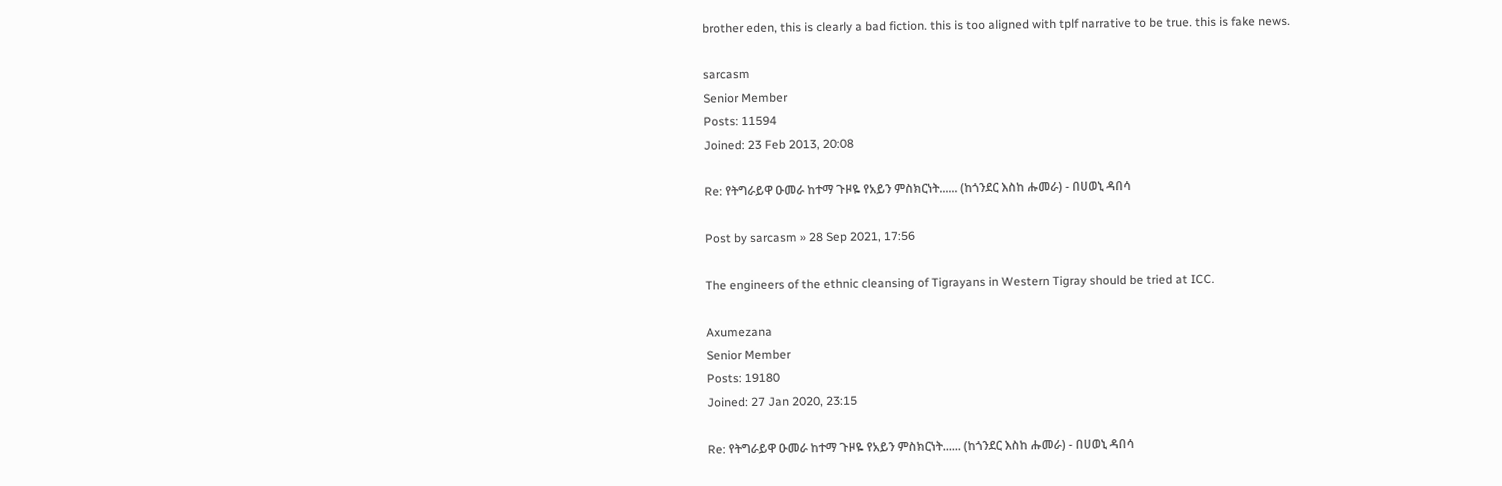brother eden, this is clearly a bad fiction. this is too aligned with tplf narrative to be true. this is fake news.

sarcasm
Senior Member
Posts: 11594
Joined: 23 Feb 2013, 20:08

Re: የትግራይዋ ዑመራ ከተማ ጉዞዬ የአይን ምስክርነት...... (ከጎንደር እስከ ሑመራ) - በሀወኒ ዳበሳ

Post by sarcasm » 28 Sep 2021, 17:56

The engineers of the ethnic cleansing of Tigrayans in Western Tigray should be tried at ICC.

Axumezana
Senior Member
Posts: 19180
Joined: 27 Jan 2020, 23:15

Re: የትግራይዋ ዑመራ ከተማ ጉዞዬ የአይን ምስክርነት...... (ከጎንደር እስከ ሑመራ) - በሀወኒ ዳበሳ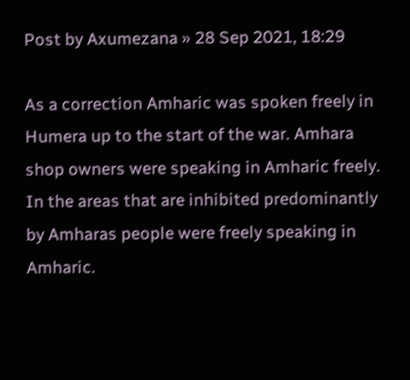Post by Axumezana » 28 Sep 2021, 18:29

As a correction Amharic was spoken freely in Humera up to the start of the war. Amhara shop owners were speaking in Amharic freely. In the areas that are inhibited predominantly by Amharas people were freely speaking in Amharic.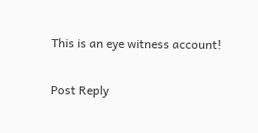This is an eye witness account!

Post Reply